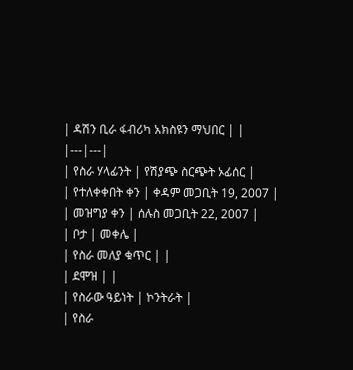| ዳሽን ቢራ ፋብሪካ አክስዩን ማህበር | |
|---|---|
| የስራ ሃላፊንት | የሽያጭ ስርጭት ኦፊሰር |
| የተለቀቀበት ቀን | ቀዳም መጋቢት 19, 2007 |
| መዝግያ ቀን | ሰሉስ መጋቢት 22, 2007 |
| ቦታ | መቀሌ |
| የስራ መለያ ቁጥር | |
| ደሞዝ | |
| የስራው ዓይነት | ኮንትራት |
| የስራ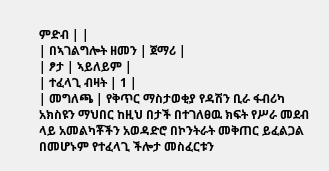ምድብ | |
| በኣገልግሎት ዘመን | ጀማሪ |
| ፆታ | ኣይለይም |
| ተፈላጊ ብዛት | 1 |
| መግለጫ | የቅጥር ማስታወቂያ የዳሽን ቢራ ፋብሪካ አክስዩን ማህበር ከዚህ በታች በተገለፀዉ ክፍት የሥራ መደብ ላይ አመልካቾችን አወዳድሮ በኮንትራት መቅጠር ይፈልጋል በመሆኑም የተፈላጊ ችሎታ መስፈርቱን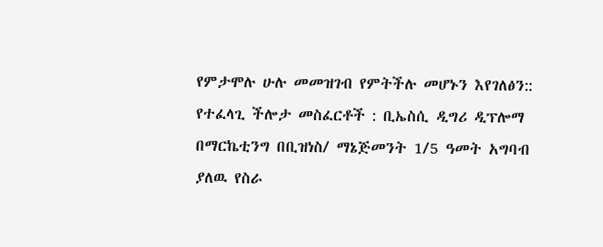የምታሞሉ ሁሉ መመዝገብ የምትችሉ መሆኑን እየገለፅን:: የተፈላጊ ችሎታ መስፈርቶች : ቢኤስሲ ዲግሪ ዲፕሎማ በማርኬቲንግ በቢዝነስ/ ማኔጅመንት 1/5 ዓመት አግባብ ያለዉ የስራ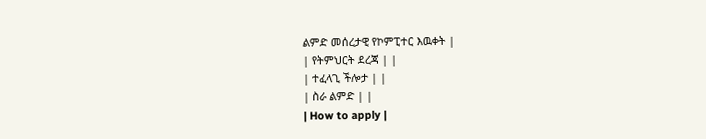ልምድ መሰረታዊ የኮምፒተር እዉቀት |
| የትምህርት ደረጃ | |
| ተፈላጊ ችሎታ | |
| ስራ ልምድ | |
| How to apply |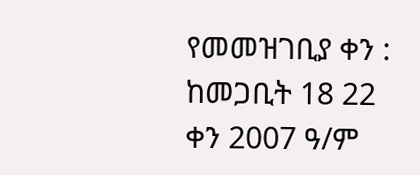የመመዝገቢያ ቀን : ከመጋቢት 18 22 ቀን 2007 ዓ/ም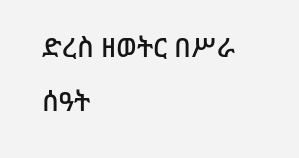ድረስ ዘወትር በሥራ ሰዓት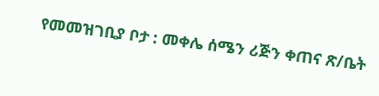የመመዝገቢያ ቦታ : መቀሌ ሰሜን ሪጅን ቀጠና ጽ/ቤት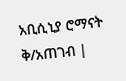አቢሲኒያ ሮማናት ቅ/አጠገብ |